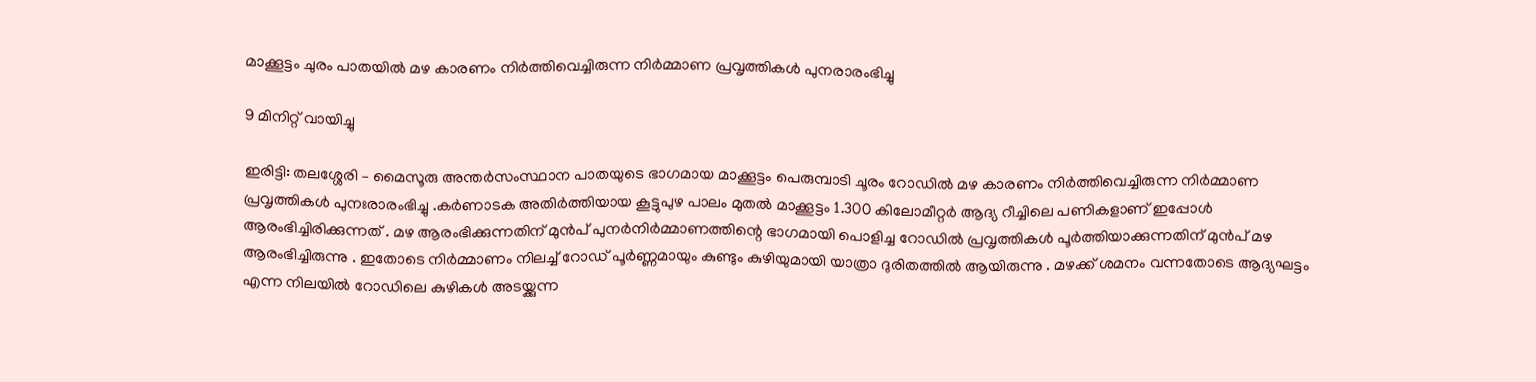മാക്കൂട്ടം ചുരം പാതയിൽ മഴ കാരണം നിർത്തിവെച്ചിരുന്ന നിർമ്മാണ പ്രവൃത്തികൾ പുനരാരംഭിച്ചു

9 മിനിറ്റ് വായിച്ചു

ഇരിട്ടി: തലശ്ശേരി – മൈസൂരു അന്തർസംസ്ഥാന പാതയുടെ ഭാഗമായ മാക്കൂട്ടം പെരുമ്പാടി ചൂരം റോഡിൽ മഴ കാരണം നിർത്തിവെച്ചിരുന്ന നിർമ്മാണ പ്രവൃത്തികൾ പുനഃരാരംഭിച്ചു .കർണാടക അതിർത്തിയായ കൂട്ടുപുഴ പാലം മുതൽ മാക്കൂട്ടം 1.300 കിലോമീറ്റർ ആദ്യ റീച്ചിലെ പണികളാണ് ഇപ്പോൾ ആരംഭിച്ചിരിക്കുന്നത് . മഴ ആരംഭിക്കുന്നതിന് മുൻപ് പുനർനിർമ്മാണത്തിന്റെ ഭാഗമായി പൊളിച്ച റോഡിൽ പ്രവൃത്തികൾ പൂർത്തിയാക്കുന്നതിന് മുൻപ് മഴ ആരംഭിച്ചിരുന്നു . ഇതോടെ നിർമ്മാണം നിലച്ച് റോഡ് പൂർണ്ണമായും കുണ്ടും കുഴിയുമായി യാത്രാ ദുരിതത്തിൽ ആയിരുന്നു . മഴക്ക് ശമനം വന്നതോടെ ആദ്യഘട്ടം എന്ന നിലയിൽ റോഡിലെ കുഴികൾ അടയ്ക്കുന്ന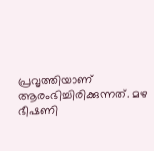പ്രവൃത്തിയാണ് ആരംഭിച്ചിരിക്കുന്നത്. മഴ ഭീഷണി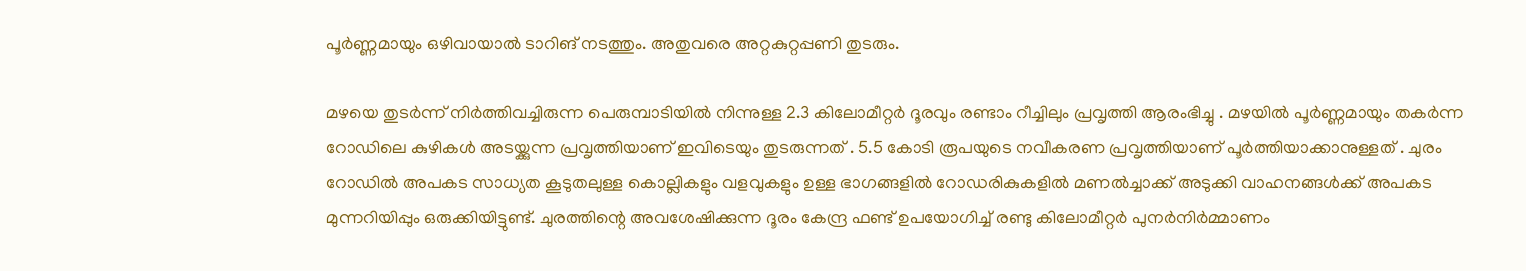പൂർണ്ണമായും ഒഴിവായാൽ ടാറിങ് നടത്തും. അതുവരെ അറ്റകുറ്റപ്പണി തുടരും.

മഴയെ തുടർന്ന് നിർത്തിവച്ചിരുന്ന പെരുമ്പാടിയിൽ നിന്നുള്ള 2.3 കിലോമീറ്റർ ദൂരവും രണ്ടാം റീച്ചിലും പ്രവൃത്തി ആരംഭിച്ചു . മഴയിൽ പൂർണ്ണമായും തകർന്ന റോഡിലെ കുഴികൾ അടയ്ക്കുന്ന പ്രവൃത്തിയാണ് ഇവിടെയും തുടരുന്നത് . 5.5 കോടി രൂപയുടെ നവീകരണ പ്രവൃത്തിയാണ് പൂർത്തിയാക്കാനുള്ളത് . ചുരം റോഡിൽ അപകട സാധ്യത കൂടുതലുള്ള കൊല്ലികളും വളവുകളും ഉള്ള ഭാഗങ്ങളിൽ റോഡരികുകളിൽ മണൽച്ചാക്ക് അടുക്കി വാഹനങ്ങൾക്ക് അപകട മുന്നറിയിപ്പും ഒരുക്കിയിട്ടുണ്ട്. ചുരത്തിന്റെ അവശേഷിക്കുന്ന ദൂരം കേന്ദ്ര ഫണ്ട് ഉപയോഗിച്ച് രണ്ടു കിലോമീറ്റർ പുനർനിർമ്മാണം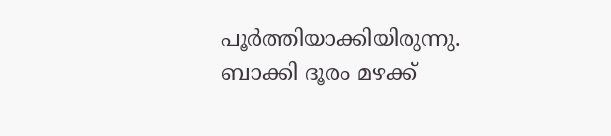പൂർത്തിയാക്കിയിരുന്നു. ബാക്കി ദൂരം മഴക്ക്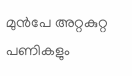മുൻപേ അറ്റകുറ്റ പണികളും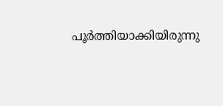പൂർത്തിയാക്കിയിരുന്നു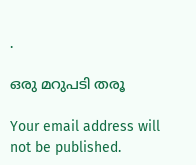.

ഒരു മറുപടി തരൂ

Your email address will not be published.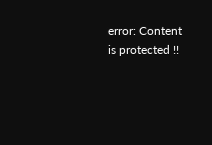error: Content is protected !!